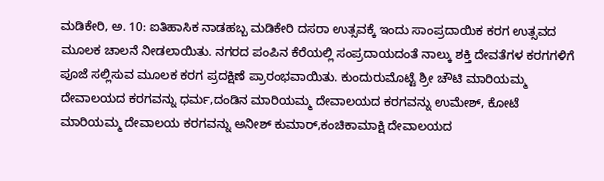ಮಡಿಕೇರಿ, ಅ. 10: ಐತಿಹಾಸಿಕ ನಾಡಹಬ್ಬ ಮಡಿಕೇರಿ ದಸರಾ ಉತ್ಸವಕ್ಕೆ ಇಂದು ಸಾಂಪ್ರದಾಯಿಕ ಕರಗ ಉತ್ಸವದ ಮೂಲಕ ಚಾಲನೆ ನೀಡಲಾಯಿತು. ನಗರದ ಪಂಪಿನ ಕೆರೆಯಲ್ಲಿ ಸಂಪ್ರದಾಯದಂತೆ ನಾಲ್ಕು ಶಕ್ತಿ ದೇವತೆಗಳ ಕರಗಗಳಿಗೆ ಪೂಜೆ ಸಲ್ಲಿಸುವ ಮೂಲಕ ಕರಗ ಪ್ರದಕ್ಷಿಣೆ ಪ್ರಾರಂಭವಾಯಿತು. ಕುಂದುರುಮೊಟ್ಟೆ ಶ್ರೀ ಚೌಟಿ ಮಾರಿಯಮ್ಮ ದೇವಾಲಯದ ಕರಗವನ್ನು ಧರ್ಮ,ದಂಡಿನ ಮಾರಿಯಮ್ಮ ದೇವಾಲಯದ ಕರಗವನ್ನು ಉಮೇಶ್, ಕೋಟೆ ಮಾರಿಯಮ್ಮ ದೇವಾಲಯ ಕರಗವನ್ನು ಅನೀಶ್ ಕುಮಾರ್,ಕಂಚಿಕಾಮಾಕ್ಷಿ ದೇವಾಲಯದ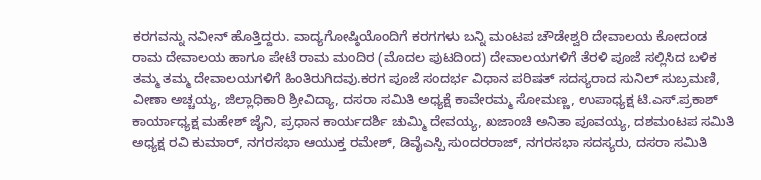ಕರಗವನ್ನು ನವೀನ್ ಹೊತ್ತಿದ್ದರು. ವಾದ್ಯಗೋಷ್ಠಿಯೊಂದಿಗೆ ಕರಗಗಳು ಬನ್ನಿ ಮಂಟಪ ಚೌಡೇಶ್ವರಿ ದೇವಾಲಯ ಕೋದಂಡ ರಾಮ ದೇವಾಲಯ ಹಾಗೂ ಪೇಟೆ ರಾಮ ಮಂದಿರ (ಮೊದಲ ಪುಟದಿಂದ) ದೇವಾಲಯಗಳಿಗೆ ತೆರಳಿ ಪೂಜೆ ಸಲ್ಲಿಸಿದ ಬಳಿಕ ತಮ್ಮ ತಮ್ಮ ದೇವಾಲಯಗಳಿಗೆ ಹಿಂತಿರುಗಿದವು.ಕರಗ ಪೂಜೆ ಸಂದರ್ಭ ವಿಧಾನ ಪರಿಷತ್ ಸದಸ್ಯರಾದ ಸುನಿಲ್ ಸುಬ್ರಮಣಿ, ವೀಣಾ ಅಚ್ಚಯ್ಯ, ಜಿಲ್ಲಾಧಿಕಾರಿ ಶ್ರೀವಿದ್ಯಾ, ದಸರಾ ಸಮಿತಿ ಅಧ್ಯಕ್ಷೆ ಕಾವೇರಮ್ಮ ಸೋಮಣ್ಣ, ಉಪಾಧ್ಯಕ್ಷ ಟಿ.ಎಸ್.ಪ್ರಕಾಶ್ ಕಾರ್ಯಾಧ್ಯಕ್ಷ ಮಹೇಶ್ ಜೈನಿ, ಪ್ರಧಾನ ಕಾರ್ಯದರ್ಶಿ ಚುಮ್ಮಿ ದೇವಯ್ಯ, ಖಜಾಂಚಿ ಅನಿತಾ ಪೂವಯ್ಯ, ದಶಮಂಟಪ ಸಮಿತಿ ಅಧ್ಯಕ್ಷ ರವಿ ಕುಮಾರ್, ನಗರಸಭಾ ಆಯುಕ್ತ ರಮೇಶ್, ಡಿವೈಎಸ್ಪಿ ಸುಂದರರಾಜ್, ನಗರಸಭಾ ಸದಸ್ಯರು, ದಸರಾ ಸಮಿತಿ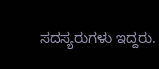ಸದಸ್ಯರುಗಳು ಇದ್ದರು.